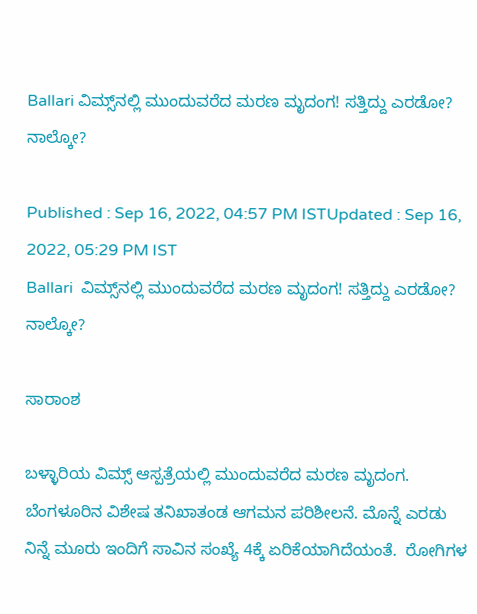Ballari ವಿಮ್ಸ್‌ನಲ್ಲಿ ಮುಂದುವರೆದ ಮರಣ ಮೃದಂಗ! ಸತ್ತಿದ್ದು ಎರಡೋ? ನಾಲ್ಕೋ?

Published : Sep 16, 2022, 04:57 PM ISTUpdated : Sep 16, 2022, 05:29 PM IST
Ballari  ವಿಮ್ಸ್‌ನಲ್ಲಿ ಮುಂದುವರೆದ ಮರಣ ಮೃದಂಗ! ಸತ್ತಿದ್ದು ಎರಡೋ? ನಾಲ್ಕೋ?

ಸಾರಾಂಶ

ಬಳ್ಳಾರಿಯ ವಿಮ್ಸ್ ಆಸ್ಪತ್ರೆಯಲ್ಲಿ ಮುಂದುವರೆದ ಮರಣ ಮೃದಂಗ.  ಬೆಂಗಳೂರಿನ ವಿಶೇಷ ತನಿಖಾತಂಡ ಆಗಮನ ಪರಿಶೀಲನೆ. ಮೊನ್ನೆ ಎರಡು ನಿನ್ನೆ ಮೂರು ಇಂದಿಗೆ ಸಾವಿನ ಸಂಖ್ಯೆ 4ಕ್ಕೆ ಏರಿಕೆಯಾಗಿದೆಯಂತೆ.  ರೋಗಿಗಳ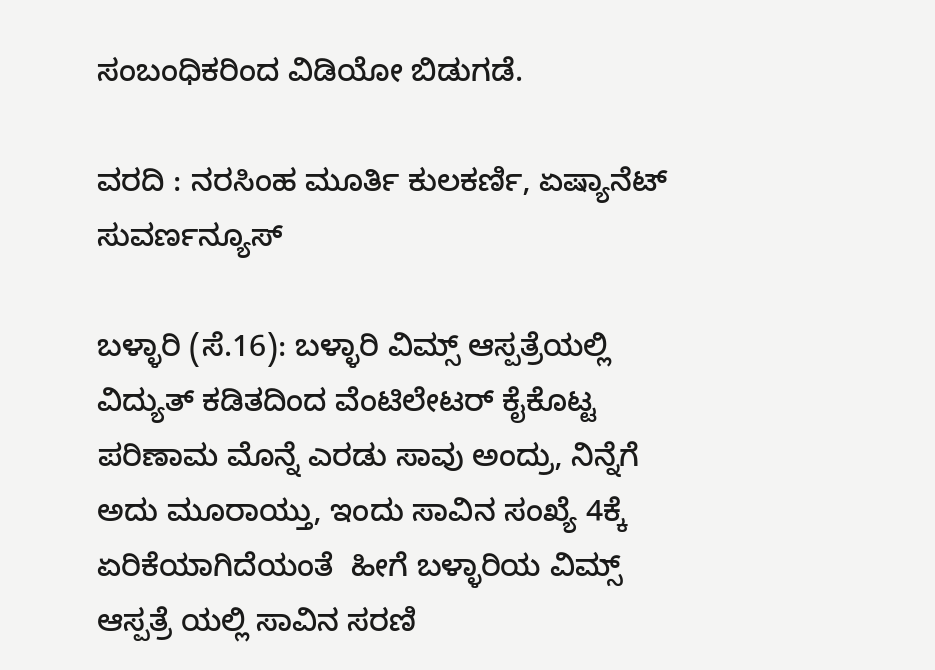ಸಂಬಂಧಿಕರಿಂದ ವಿಡಿಯೋ ಬಿಡುಗಡೆ.

ವರದಿ : ನರಸಿಂಹ ಮೂರ್ತಿ ಕುಲಕರ್ಣಿ, ಏಷ್ಯಾನೆಟ್ ಸುವರ್ಣನ್ಯೂಸ್

ಬಳ್ಳಾರಿ (ಸೆ.16): ಬಳ್ಳಾರಿ ವಿಮ್ಸ್ ಆಸ್ಪತ್ರೆಯಲ್ಲಿ ವಿದ್ಯುತ್ ಕಡಿತದಿಂದ ವೆಂಟಿಲೇಟರ್ ಕೈಕೊಟ್ಟ ಪರಿಣಾಮ ಮೊನ್ನೆ ಎರಡು ಸಾವು ಅಂದ್ರು, ನಿನ್ನೆಗೆ ಅದು ಮೂರಾಯ್ತು, ಇಂದು ಸಾವಿನ ಸಂಖ್ಯೆ 4ಕ್ಕೆ ಏರಿಕೆಯಾಗಿದೆಯಂತೆ  ಹೀಗೆ ಬಳ್ಳಾರಿಯ ವಿಮ್ಸ್ ಆಸ್ಪತ್ರೆ ಯಲ್ಲಿ ಸಾವಿನ ಸರಣಿ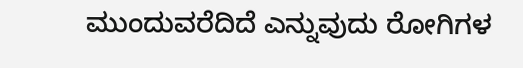ಮುಂದುವರೆದಿದೆ ಎನ್ನುವುದು ರೋಗಿಗಳ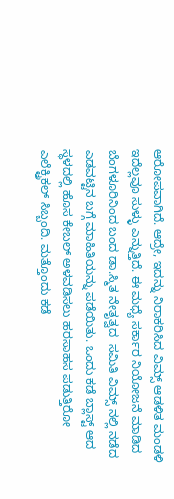ಆರೋಪವಾಗಿದೆ. ಆದ್ರೇ, ಇದನ್ನು ನಿರಾಕರಿಸಿದ ವಿಮ್ಸ್ ಆಡಳಿತ ಮಂಡಳಿ ಇದೆಲ್ಲವೂ ಸುಳ್ಳು ಎನ್ನುತ್ತಿದೆ. ಈ ಮಧ್ಯೆ ಸರ್ಕಾರ ನಿಯೋಜನೆ ಮಾಡಿದ ಬೆಂಗಳೂರಿನಿಂದ ಬಂದ ಡಾ.ಸ್ಮಿತ ನೇತೃತ್ವದ  ಸಮಿತಿ ವಿಮ್ಸ್ ನಲ್ಲಿ ನಡೆದ ಎಡವಟ್ಟಿನ ಬಗ್ಗೆ ಮಾಹಿತಿಯನ್ನು ಪಡೆಯಿತು. ಒಂದು ಕಡೆ ಬ್ಲಾಸ್ಟ್ ಆದ ಸ್ಥಳದಲ್ಲಿ ಹೊಸ ಕೇಬಲ್ ಅಳವಡಿಸಲು ಹರಸಾಹಸ ಪಡುತ್ತಿರೋ ಎಲೆಕ್ಟ್ರಿಕಲ್ ಸಿಬ್ಬಂದಿ. ಮತ್ತೊಂದು ಕಡೆ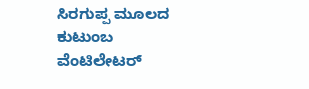ಸಿರಗುಪ್ಪ ಮೂಲದ ಕುಟುಂಬ ವೆಂಟಿಲೇಟರ್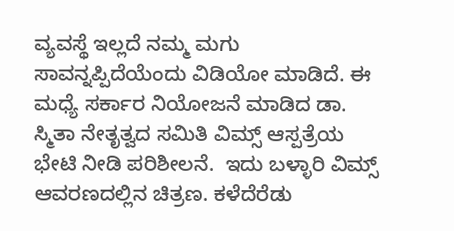ವ್ಯವಸ್ಥೆ ಇಲ್ಲದೆ ನಮ್ಮ ಮಗು ಸಾವನ್ನಪ್ಪಿದೆಯೆಂದು ವಿಡಿಯೋ ಮಾಡಿದೆ. ಈ ಮಧ್ಯೆ ಸರ್ಕಾರ ನಿಯೋಜನೆ ಮಾಡಿದ ಡಾ. ಸ್ಮಿತಾ ನೇತೃತ್ವದ ಸಮಿತಿ ವಿಮ್ಸ್ ಆಸ್ಪತ್ರೆಯ ಭೇಟಿ ನೀಡಿ ಪರಿಶೀಲನೆ.  ಇದು ಬಳ್ಳಾರಿ ವಿಮ್ಸ್ ಆವರಣದಲ್ಲಿನ ಚಿತ್ರಣ. ಕಳೆದೆರೆಡು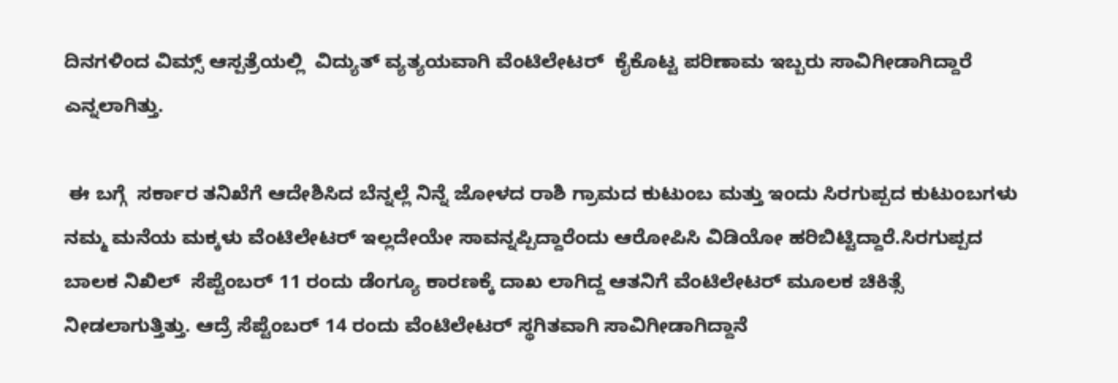ದಿನಗಳಿಂದ ವಿಮ್ಸ್ ಆಸ್ಪತ್ರೆಯಲ್ಲಿ  ವಿದ್ಯುತ್ ವ್ಯತ್ಯಯವಾಗಿ ವೆಂಟಿಲೇಟರ್  ಕೈಕೊಟ್ಟ ಪರಿಣಾಮ ಇಬ್ಬರು ಸಾವಿಗೀಡಾಗಿದ್ದಾರೆ ಎನ್ನಲಾಗಿತ್ತು.

 ಈ ಬಗ್ಗೆ  ಸರ್ಕಾರ ತನಿಖೆಗೆ ಆದೇಶಿಸಿದ ಬೆನ್ನಲ್ಲೆ ನಿನ್ನೆ ಜೋಳದ ರಾಶಿ ಗ್ರಾಮದ ಕುಟುಂಬ ಮತ್ತು ಇಂದು ಸಿರಗುಪ್ಪದ ಕುಟುಂಬಗಳು ನಮ್ಮ ಮನೆಯ ಮಕ್ಕಳು ವೆಂಟಿಲೇಟರ್ ಇಲ್ಲದೇಯೇ ಸಾವನ್ನಪ್ಪಿದ್ದಾರೆಂದು ಆರೋಪಿಸಿ ವಿಡಿಯೋ ಹರಿಬಿಟ್ಟಿದ್ದಾರೆ.ಸಿರಗುಪ್ಪದ ಬಾಲಕ ನಿಖಿಲ್  ಸೆಪ್ಟೆಂಬರ್ 11 ರಂದು ಡೆಂಗ್ಯೂ ಕಾರಣಕ್ಕೆ ದಾಖ ಲಾಗಿದ್ದ ಆತನಿಗೆ ವೆಂಟಿಲೇಟರ್ ಮೂಲಕ ಚಿಕಿತ್ಸೆ ನೀಡಲಾಗುತ್ತಿತ್ತು. ಆದ್ರೆ ಸೆಪ್ಟೆಂಬರ್ 14 ರಂದು ವೆಂಟಿಲೇಟರ್ ಸ್ಥಗಿತವಾಗಿ ಸಾವಿಗೀಡಾಗಿದ್ದಾನೆ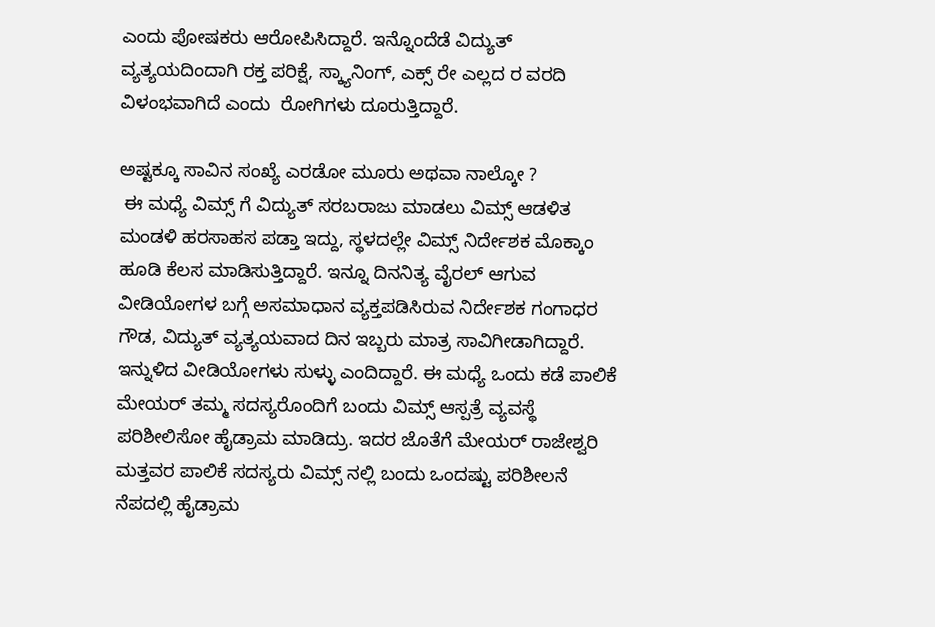ಎಂದು ಪೋಷಕರು ಆರೋಪಿಸಿದ್ದಾರೆ. ಇನ್ನೊಂದೆಡೆ ವಿದ್ಯುತ್ ವ್ಯತ್ಯಯದಿಂದಾಗಿ ರಕ್ತ ಪರಿಕ್ಷೆ, ಸ್ಕ್ಯಾನಿಂಗ್, ಎಕ್ಸ್ ರೇ ಎಲ್ಲದ ರ ವರದಿ ವಿಳಂಭವಾಗಿದೆ ಎಂದು  ರೋಗಿಗಳು ದೂರುತ್ತಿದ್ದಾರೆ.

ಅಷ್ಟಕ್ಕೂ ಸಾವಿನ ಸಂಖ್ಯೆ ಎರಡೋ ಮೂರು ಅಥವಾ ನಾಲ್ಕೋ ?
 ಈ ಮಧ್ಯೆ ವಿಮ್ಸ್ ಗೆ ವಿದ್ಯುತ್ ಸರಬರಾಜು ಮಾಡಲು ವಿಮ್ಸ್ ಆಡಳಿತ ಮಂಡಳಿ ಹರಸಾಹಸ ಪಡ್ತಾ ಇದ್ದು, ಸ್ಥಳದಲ್ಲೇ ವಿಮ್ಸ್ ನಿರ್ದೇಶಕ ಮೊಕ್ಕಾಂ ಹೂಡಿ ಕೆಲಸ ಮಾಡಿಸುತ್ತಿದ್ದಾರೆ. ಇನ್ನೂ ದಿನನಿತ್ಯ ವೈರಲ್ ಆಗುವ ವೀಡಿಯೋಗಳ ಬಗ್ಗೆ ಅಸಮಾಧಾನ ವ್ಯಕ್ತಪಡಿಸಿರುವ ನಿರ್ದೇಶಕ ಗಂಗಾಧರ ಗೌಡ, ವಿದ್ಯುತ್ ವ್ಯತ್ಯಯವಾದ ದಿನ ಇಬ್ಬರು ಮಾತ್ರ ಸಾವಿಗೀಡಾಗಿದ್ದಾರೆ. ಇನ್ನುಳಿದ ವೀಡಿಯೋಗಳು ಸುಳ್ಳು ಎಂದಿದ್ದಾರೆ. ಈ ಮಧ್ಯೆ ಒಂದು ಕಡೆ ಪಾಲಿಕೆ ಮೇಯರ್ ತಮ್ಮ ಸದಸ್ಯರೊಂದಿಗೆ ಬಂದು ವಿಮ್ಸ್ ಆಸ್ಪತ್ರೆ ವ್ಯವಸ್ಥೆ ಪರಿಶೀಲಿಸೋ ಹೈಡ್ರಾಮ ಮಾಡಿದ್ರು. ಇದರ ಜೊತೆಗೆ ಮೇಯರ್ ರಾಜೇಶ್ವರಿ ಮತ್ತವರ ಪಾಲಿಕೆ ಸದಸ್ಯರು ವಿಮ್ಸ್ ನಲ್ಲಿ ಬಂದು ಒಂದಷ್ಟು ಪರಿಶೀಲನೆ ನೆಪದಲ್ಲಿ ಹೈಡ್ರಾಮ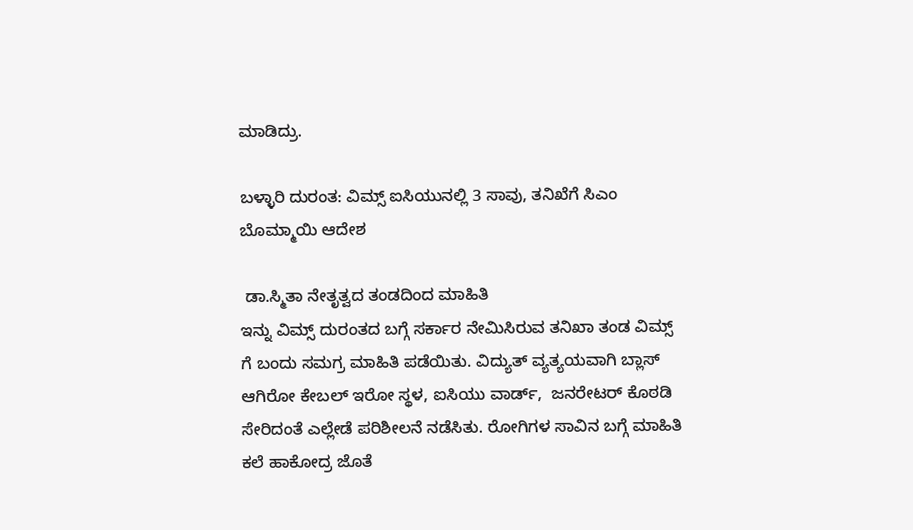ಮಾಡಿದ್ರು.

ಬಳ್ಳಾರಿ ದುರಂತ: ವಿಮ್ಸ್‌ ಐಸಿಯುನಲ್ಲಿ 3 ಸಾವು, ತನಿಖೆಗೆ ಸಿಎಂ ಬೊಮ್ಮಾಯಿ ಆದೇಶ

 ಡಾ.ಸ್ಮಿತಾ ನೇತೃತ್ವದ ತಂಡದಿಂದ ಮಾಹಿತಿ
ಇನ್ನು ವಿಮ್ಸ್ ದುರಂತದ ಬಗ್ಗೆ ಸರ್ಕಾರ ನೇಮಿಸಿರುವ ತನಿಖಾ ತಂಡ ವಿಮ್ಸ್ ಗೆ ಬಂದು ಸಮಗ್ರ ಮಾಹಿತಿ ಪಡೆಯಿತು. ವಿದ್ಯುತ್ ವ್ಯತ್ಯಯವಾಗಿ ಬ್ಲಾಸ್ ಆಗಿರೋ ಕೇಬಲ್ ಇರೋ ಸ್ಥಳ, ಐಸಿಯು ವಾರ್ಡ್,  ಜನರೇಟರ್ ಕೊಠಡಿ ಸೇರಿದಂತೆ ಎಲ್ಲೇಡೆ ಪರಿಶೀಲನೆ ನಡೆಸಿತು. ರೋಗಿಗಳ ಸಾವಿನ ಬಗ್ಗೆ ಮಾಹಿತಿ ಕಲೆ ಹಾಕೋದ್ರ ಜೊತೆ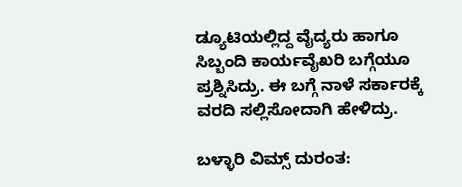ಡ್ಯೂಟಿಯಲ್ಲಿದ್ದ ವೈದ್ಯರು ಹಾಗೂ ಸಿಬ್ಬಂದಿ ಕಾರ್ಯವೈಖರಿ ಬಗ್ಗೆಯೂ ಪ್ರಶ್ನಿಸಿದ್ರು. ಈ ಬಗ್ಗೆ ನಾಳೆ ಸರ್ಕಾರಕ್ಕೆ ವರದಿ ಸಲ್ಲಿಸೋದಾಗಿ ಹೇಳಿದ್ರು.

ಬಳ್ಳಾರಿ ವಿಮ್ಸ್‌ ದುರಂತ: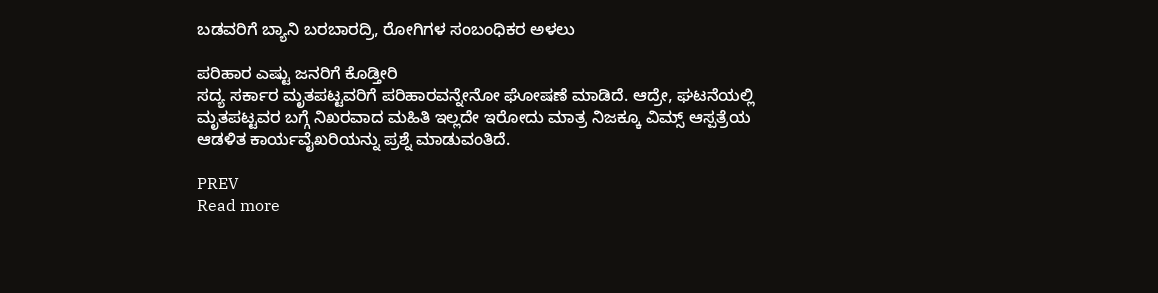ಬಡವರಿಗೆ ಬ್ಯಾನಿ ಬರಬಾರದ್ರಿ, ರೋಗಿಗಳ ಸಂಬಂಧಿಕರ ಅಳಲು

ಪರಿಹಾರ ಎಷ್ಟು ಜನರಿಗೆ ಕೊಡ್ತೀರಿ
ಸದ್ಯ ಸರ್ಕಾರ ಮೃತಪಟ್ಟವರಿಗೆ ಪರಿಹಾರವನ್ನೇನೋ ಘೋಷಣೆ ಮಾಡಿದೆ. ಆದ್ರೇ, ಘಟನೆಯಲ್ಲಿ ಮೃತಪಟ್ಟವರ ಬಗ್ಗೆ ನಿಖರವಾದ ಮಹಿತಿ ಇಲ್ಲದೇ ಇರೋದು ಮಾತ್ರ ನಿಜಕ್ಕೂ ವಿಮ್ಸ್ ಆಸ್ಪತ್ರೆಯ ಆಡಳಿತ ಕಾರ್ಯವೈಖರಿಯನ್ನು ಪ್ರಶ್ನೆ ಮಾಡುವಂತಿದೆ.

PREV
Read more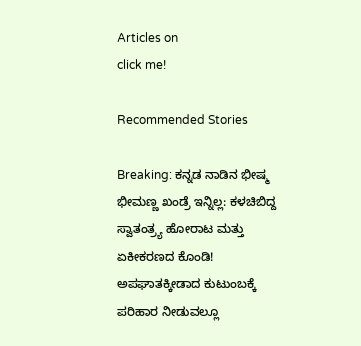Articles on
click me!

Recommended Stories

Breaking: ಕನ್ನಡ ನಾಡಿನ ಭೀಷ್ಮ ಭೀಮಣ್ಣ ಖಂಡ್ರೆ ಇನ್ನಿಲ್ಲ: ಕಳಚಿಬಿದ್ದ ಸ್ವಾತಂತ್ರ್ಯ ಹೋರಾಟ ಮತ್ತು ಏಕೀಕರಣದ ಕೊಂಡಿ!
ಅಪಘಾತಕ್ಕೀಡಾದ ಕುಟುಂಬಕ್ಕೆ ಪರಿಹಾರ ನೀಡುವಲ್ಲೂ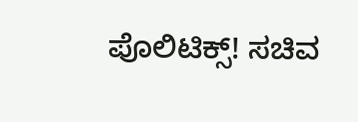ಪೊಲಿಟಿಕ್ಸ್! ಸಚಿವ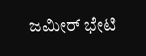ಜಮೀರ್ ಭೇಟಿ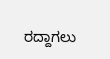ರದ್ದಾಗಲು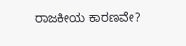ರಾಜಕೀಯ ಕಾರಣವೇ?